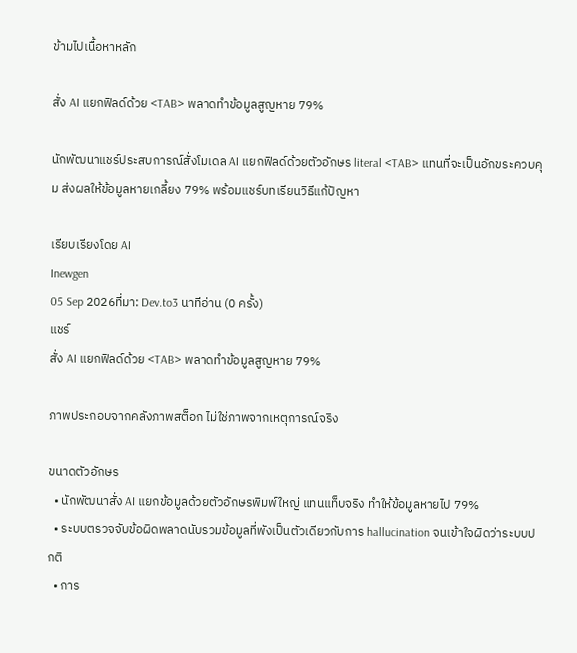ข้ามไปเนื้อหาหลัก

สั่ง AI แยกฟิลด์ด้วย <TAB> พลาดทำข้อมูลสูญหาย 79%

นักพัฒนาแชร์ประสบการณ์สั่งโมเดล AI แยกฟิลด์ด้วยตัวอักษร literal <TAB> แทนที่จะเป็นอักขระควบคุม ส่งผลให้ข้อมูลหายเกลี้ยง 79% พร้อมแชร์บทเรียนวิธีแก้ปัญหา

เรียบเรียงโดย AI
Inewgen
05 Sep 2026ที่มา: Dev.to3 นาทีอ่าน (0 ครั้ง)
แชร์
สั่ง AI แยกฟิลด์ด้วย <TAB> พลาดทำข้อมูลสูญหาย 79%

ภาพประกอบจากคลังภาพสต็อก ไม่ใช่ภาพจากเหตุการณ์จริง

ขนาดตัวอักษร
  • นักพัฒนาสั่ง AI แยกข้อมูลด้วยตัวอักษรพิมพ์ใหญ่ แทนแท็บจริง ทำให้ข้อมูลหายไป 79%
  • ระบบตรวจจับข้อผิดพลาดนับรวมข้อมูลที่พังเป็นตัวเดียวกับการ hallucination จนเข้าใจผิดว่าระบบปกติ
  • การ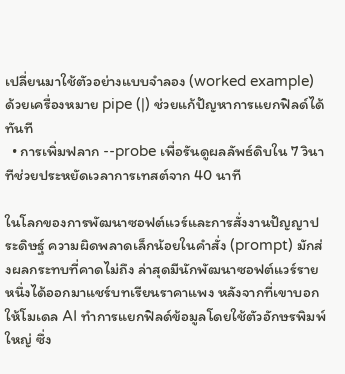เปลี่ยนมาใช้ตัวอย่างแบบจำลอง (worked example) ด้วยเครื่องหมาย pipe (|) ช่วยแก้ปัญหาการแยกฟิลด์ได้ทันที
  • การเพิ่มฟลาก --probe เพื่อรันดูผลลัพธ์ดิบใน 7 วินาทีช่วยประหยัดเวลาการเทสต์จาก 40 นาที

ในโลกของการพัฒนาซอฟต์แวร์และการสั่งงานปัญญาประดิษฐ์ ความผิดพลาดเล็กน้อยในคำสั่ง (prompt) มักส่งผลกระทบที่คาดไม่ถึง ล่าสุดมีนักพัฒนาซอฟต์แวร์รายหนึ่งได้ออกมาแชร์บทเรียนราคาแพง หลังจากที่เขาบอกให้โมเดล AI ทำการแยกฟิลด์ข้อมูลโดยใช้ตัวอักษรพิมพ์ใหญ่ ซึ่ง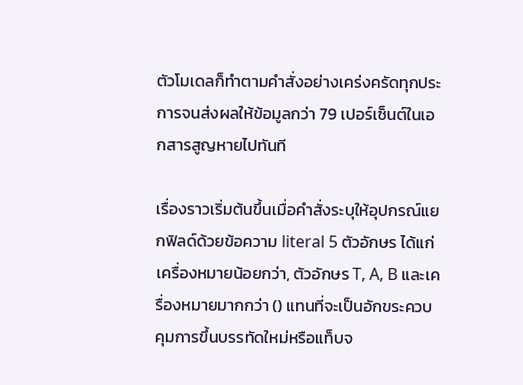ตัวโมเดลก็ทำตามคำสั่งอย่างเคร่งครัดทุกประการจนส่งผลให้ข้อมูลกว่า 79 เปอร์เซ็นต์ในเอกสารสูญหายไปทันที

เรื่องราวเริ่มต้นขึ้นเมื่อคำสั่งระบุให้อุปกรณ์แยกฟิลด์ด้วยข้อความ literal 5 ตัวอักษร ได้แก่ เครื่องหมายน้อยกว่า, ตัวอักษร T, A, B และเครื่องหมายมากกว่า () แทนที่จะเป็นอักขระควบคุมการขึ้นบรรทัดใหม่หรือแท็บจ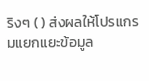ริงๆ ( ) ส่งผลให้โปรแกรมแยกแยะข้อมูล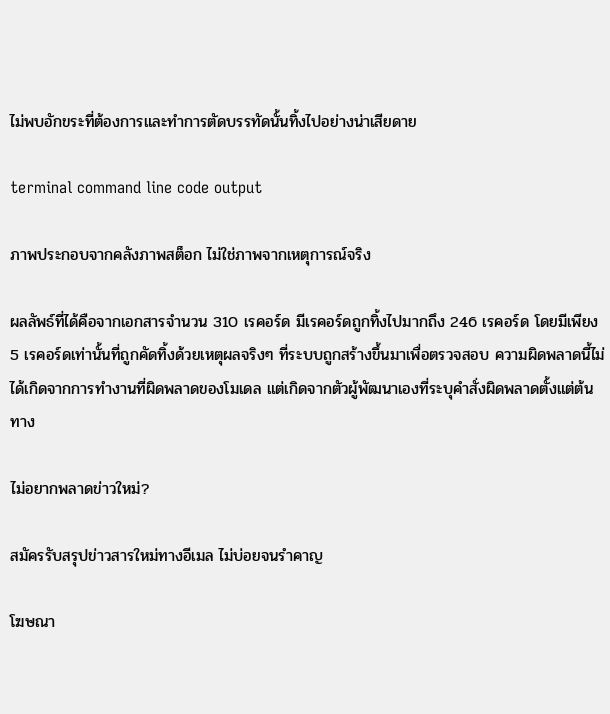ไม่พบอักขระที่ต้องการและทำการตัดบรรทัดนั้นทิ้งไปอย่างน่าเสียดาย

terminal command line code output

ภาพประกอบจากคลังภาพสต็อก ไม่ใช่ภาพจากเหตุการณ์จริง

ผลลัพธ์ที่ได้คือจากเอกสารจำนวน 310 เรคอร์ด มีเรคอร์ดถูกทิ้งไปมากถึง 246 เรคอร์ด โดยมีเพียง 5 เรคอร์ดเท่านั้นที่ถูกคัดทิ้งด้วยเหตุผลจริงๆ ที่ระบบถูกสร้างขึ้นมาเพื่อตรวจสอบ ความผิดพลาดนี้ไม่ได้เกิดจากการทำงานที่ผิดพลาดของโมเดล แต่เกิดจากตัวผู้พัฒนาเองที่ระบุคำสั่งผิดพลาดตั้งแต่ต้นทาง

ไม่อยากพลาดข่าวใหม่?

สมัครรับสรุปข่าวสารใหม่ทางอีเมล ไม่บ่อยจนรำคาญ

โฆษณา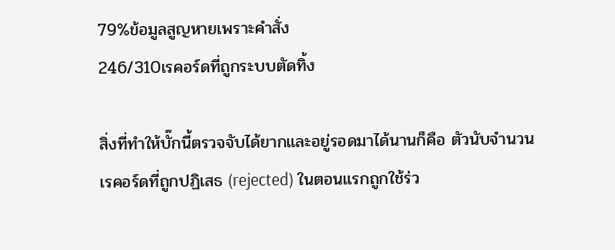79%ข้อมูลสูญหายเพราะคำสั่ง
246/310เรคอร์ดที่ถูกระบบตัดทิ้ง

สิ่งที่ทำให้บั๊กนี้ตรวจจับได้ยากและอยู่รอดมาได้นานก็คือ ตัวนับจำนวนเรคอร์ดที่ถูกปฏิเสธ (rejected) ในตอนแรกถูกใช้ร่ว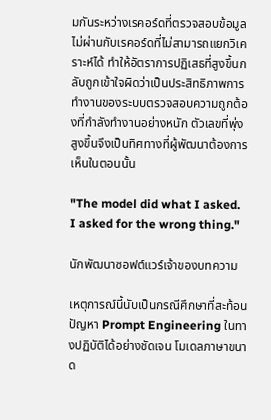มกันระหว่างเรคอร์ดที่ตรวจสอบข้อมูลไม่ผ่านกับเรคอร์ดที่ไม่สามารถแยกวิเคราะห์ได้ ทำให้อัตราการปฏิเสธที่สูงขึ้นกลับถูกเข้าใจผิดว่าเป็นประสิทธิภาพการทำงานของระบบตรวจสอบความถูกต้องที่กำลังทำงานอย่างหนัก ตัวเลขที่พุ่งสูงขึ้นจึงเป็นทิศทางที่ผู้พัฒนาต้องการเห็นในตอนนั้น

"The model did what I asked. I asked for the wrong thing."

นักพัฒนาซอฟต์แวร์เจ้าของบทความ

เหตุการณ์นี้นับเป็นกรณีศึกษาที่สะท้อนปัญหา Prompt Engineering ในทางปฏิบัติได้อย่างชัดเจน โมเดลภาษาขนาด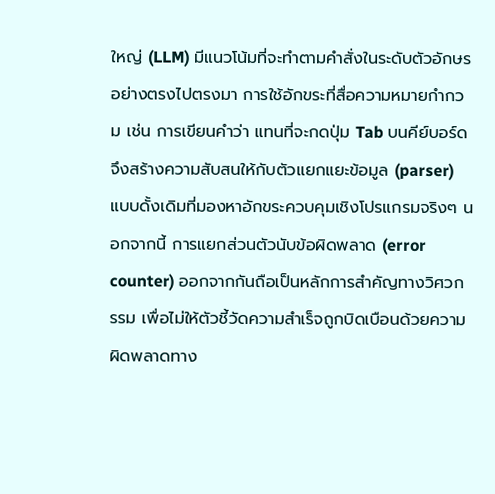ใหญ่ (LLM) มีแนวโน้มที่จะทำตามคำสั่งในระดับตัวอักษรอย่างตรงไปตรงมา การใช้อักขระที่สื่อความหมายกำกวม เช่น การเขียนคำว่า แทนที่จะกดปุ่ม Tab บนคีย์บอร์ด จึงสร้างความสับสนให้กับตัวแยกแยะข้อมูล (parser) แบบดั้งเดิมที่มองหาอักขระควบคุมเชิงโปรแกรมจริงๆ นอกจากนี้ การแยกส่วนตัวนับข้อผิดพลาด (error counter) ออกจากกันถือเป็นหลักการสำคัญทางวิศวกรรม เพื่อไม่ให้ตัวชี้วัดความสำเร็จถูกบิดเบือนด้วยความผิดพลาดทาง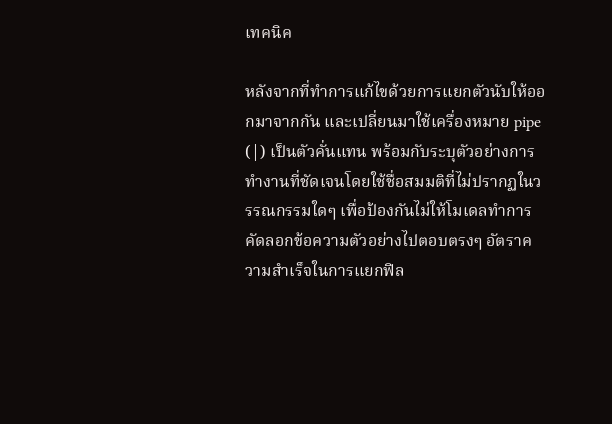เทคนิค

หลังจากที่ทำการแก้ไขด้วยการแยกตัวนับให้ออกมาจากกัน และเปลี่ยนมาใช้เครื่องหมาย pipe (|) เป็นตัวคั่นแทน พร้อมกับระบุตัวอย่างการทำงานที่ชัดเจนโดยใช้ชื่อสมมติที่ไม่ปรากฏในวรรณกรรมใดๆ เพื่อป้องกันไม่ให้โมเดลทำการคัดลอกข้อความตัวอย่างไปตอบตรงๆ อัตราความสำเร็จในการแยกฟิล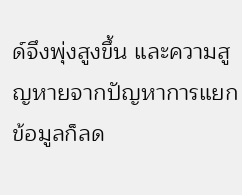ด์จึงพุ่งสูงขึ้น และความสูญหายจากปัญหาการแยกข้อมูลก็ลด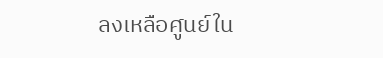ลงเหลือศูนย์ใน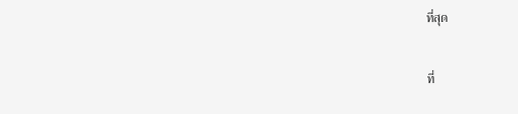ที่สุด

ที่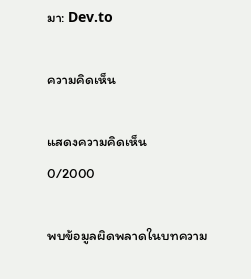มา: Dev.to

ความคิดเห็น

แสดงความคิดเห็น
0/2000

พบข้อมูลผิดพลาดในบทความ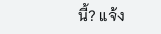นี้? แจ้ง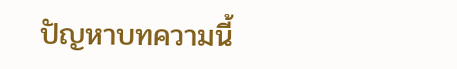ปัญหาบทความนี้